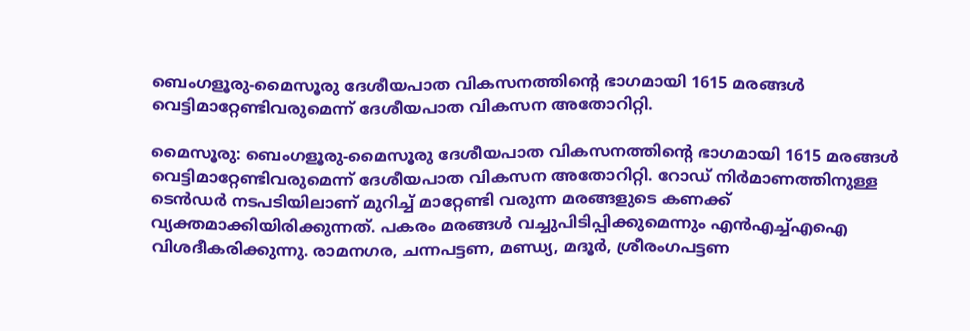ബെംഗളൂരു-മൈസൂരു ദേശീയപാത വികസനത്തിന്റെ ഭാഗമായി 1615 മരങ്ങൾ വെട്ടിമാറ്റേണ്ടിവരുമെന്ന് ദേശീയപാത വികസന അതോറിറ്റി.

മൈസൂരു: ബെംഗളൂരു-മൈസൂരു ദേശീയപാത വികസനത്തിന്റെ ഭാഗമായി 1615 മരങ്ങൾ വെട്ടിമാറ്റേണ്ടിവരുമെന്ന് ദേശീയപാത വികസന അതോറിറ്റി. റോ‍ഡ് നിർമാണത്തിനുള്ള ടെൻഡർ നടപടിയിലാണ് മുറിച്ച് മാറ്റേണ്ടി വരുന്ന മരങ്ങളുടെ കണക്ക് വ്യക്തമാക്കിയിരിക്കുന്നത്. പകരം മരങ്ങൾ വച്ചുപിടിപ്പിക്കുമെന്നും എൻഎച്ച്എഐ വിശദീകരിക്കുന്നു. രാമനഗര, ചന്നപട്ടണ, മണ്ഡ്യ, മദൂർ, ശ്രീരംഗപട്ടണ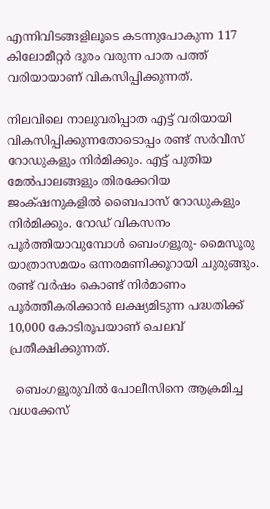എന്നിവിടങ്ങളിലൂടെ കടന്നുപോകുന്ന 117 കിലോമീറ്റർ ദൂരം വരുന്ന പാത പത്ത് വരിയായാണ് വികസിപ്പിക്കുന്നത്.

നിലവിലെ നാലുവരിപ്പാത എട്ട് വരിയായി വികസിപ്പിക്കുന്നതോടൊപ്പം രണ്ട് സർവീസ് റോഡുകളും നിർമിക്കും. എട്ട് പുതിയ മേൽപാലങ്ങളും തിരക്കേറിയ ജംക്‌ഷനുകളിൽ ബൈപാസ് റോഡുകളും നിർമിക്കും. റോഡ് വികസനം പൂർത്തിയാവുമ്പോൾ ബെംഗളൂരു- മൈസൂരു യാത്രാസമയം ഒന്നരമണിക്കൂറായി ചുരുങ്ങും. രണ്ട് വർഷം കൊണ്ട് നിർമാണം പൂർത്തീകരിക്കാൻ ലക്ഷ്യമിടുന്ന പദ്ധതിക്ക് 10,000 കോടിരൂപയാണ് ചെലവ് പ്രതീക്ഷിക്കുന്നത്.

  ബെംഗളൂരുവിൽ പോലീസിനെ ആക്രമിച്ച വധക്കേസ്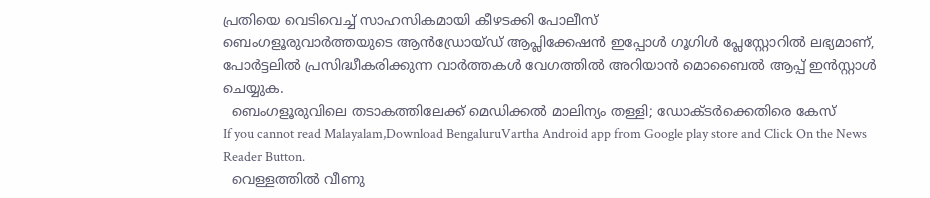പ്രതിയെ വെടിവെച്ച് സാഹസികമായി കീഴടക്കി പോലീസ്
ബെംഗളൂരുവാർത്തയുടെ ആൻഡ്രോയ്ഡ് ആപ്ലിക്കേഷൻ ഇപ്പോൾ ഗൂഗിൾ പ്ലേസ്റ്റോറിൽ ലഭ്യമാണ്, പോർട്ടലിൽ പ്രസിദ്ധീകരിക്കുന്ന വാർത്തകൾ വേഗത്തിൽ അറിയാൻ മൊബൈൽ ആപ്പ് ഇൻസ്റ്റാൾ ചെയ്യുക.
  ബെംഗളൂരുവിലെ തടാകത്തിലേക്ക് മെഡിക്കൽ മാലിന്യം തള്ളി; ഡോക്ടർക്കെതിരെ കേസ്
If you cannot read Malayalam,Download BengaluruVartha Android app from Google play store and Click On the News Reader Button.
  വെള്ളത്തിൽ വീണു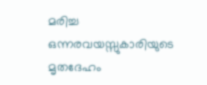മരിച്ച ഒന്നരവയസ്സുകാരിയുടെ മൃതദേഹം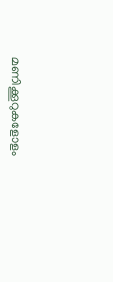മണിക്കൂറുകളോളം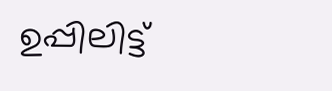ഉപ്പിലിട്ട്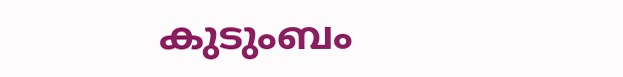കുടുംബം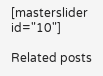[masterslider id="10"]

Related posts